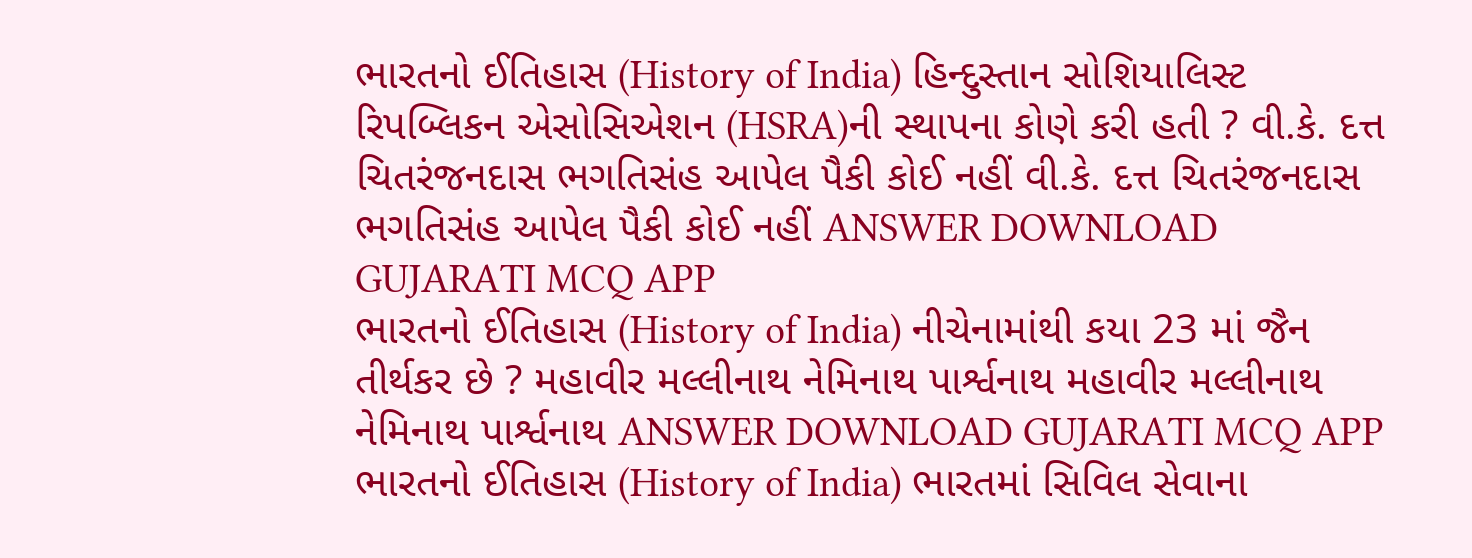ભારતનો ઈતિહાસ (History of India) હિન્દુસ્તાન સોશિયાલિસ્ટ રિપબ્લિકન એસોસિએશન (HSRA)ની સ્થાપના કોણે કરી હતી ? વી.કે. દત્ત ચિતરંજનદાસ ભગતિસંહ આપેલ પૈકી કોઈ નહીં વી.કે. દત્ત ચિતરંજનદાસ ભગતિસંહ આપેલ પૈકી કોઈ નહીં ANSWER DOWNLOAD GUJARATI MCQ APP
ભારતનો ઈતિહાસ (History of India) નીચેનામાંથી કયા 23 માં જૈન તીર્થકર છે ? મહાવીર મલ્લીનાથ નેમિનાથ પાર્શ્વનાથ મહાવીર મલ્લીનાથ નેમિનાથ પાર્શ્વનાથ ANSWER DOWNLOAD GUJARATI MCQ APP
ભારતનો ઈતિહાસ (History of India) ભારતમાં સિવિલ સેવાના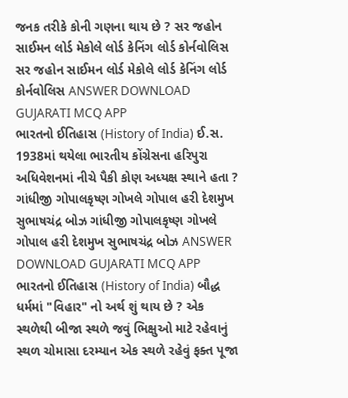જનક તરીકે કોની ગણના થાય છે ? સર જહોન સાઈમન લોર્ડ મેકોલે લોર્ડ કેનિંગ લોર્ડ કોર્નવોલિસ સર જહોન સાઈમન લોર્ડ મેકોલે લોર્ડ કેનિંગ લોર્ડ કોર્નવોલિસ ANSWER DOWNLOAD GUJARATI MCQ APP
ભારતનો ઈતિહાસ (History of India) ઈ.સ. 1938માં થયેલા ભારતીય કોંગ્રેસના હરિપુરા અધિવેશનમાં નીચે પૈકી કોણ અધ્યક્ષ સ્થાને હતા ? ગાંધીજી ગોપાલકૃષ્ણ ગોખલે ગોપાલ હરી દેશમુખ સુભાષચંદ્ર બોઝ ગાંધીજી ગોપાલકૃષ્ણ ગોખલે ગોપાલ હરી દેશમુખ સુભાષચંદ્ર બોઝ ANSWER DOWNLOAD GUJARATI MCQ APP
ભારતનો ઈતિહાસ (History of India) બૌદ્ધ ધર્મમાં "વિહાર" નો અર્થ શું થાય છે ? એક સ્થળેથી બીજા સ્થળે જવું ભિક્ષુઓ માટે રહેવાનું સ્થળ ચોમાસા દરમ્યાન એક સ્થળે રહેવું ફક્ત પૂજા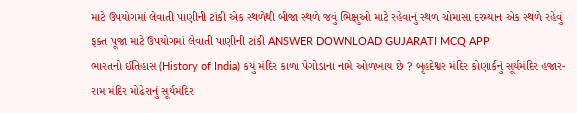માટે ઉપયોગમાં લેવાતી પાણીની ટાંકી એક સ્થળેથી બીજા સ્થળે જવું ભિક્ષુઓ માટે રહેવાનું સ્થળ ચોમાસા દરમ્યાન એક સ્થળે રહેવું ફક્ત પૂજા માટે ઉપયોગમાં લેવાતી પાણીની ટાંકી ANSWER DOWNLOAD GUJARATI MCQ APP
ભારતનો ઈતિહાસ (History of India) કયું મંદિર કાળા પેગોડાના નામે ઓળખાય છે ? બૃહદેશ્વર મંદિર કોણાર્કનું સૂર્યમંદિર હજાર-રામ મંદિર મોઢેરાનું સૂર્યમંદિર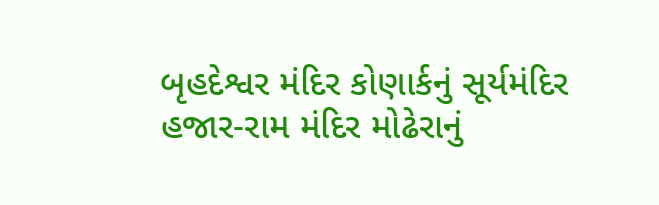બૃહદેશ્વર મંદિર કોણાર્કનું સૂર્યમંદિર હજાર-રામ મંદિર મોઢેરાનું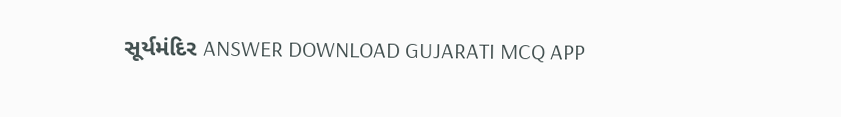સૂર્યમંદિર ANSWER DOWNLOAD GUJARATI MCQ APP